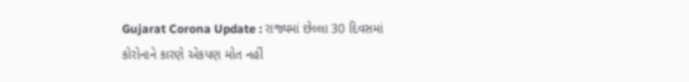Gujarat Corona Update : રાજ્યમાં છેલ્લા 30 દિવસમાં કોરોનાને કારણે એકપણ મોત નહીં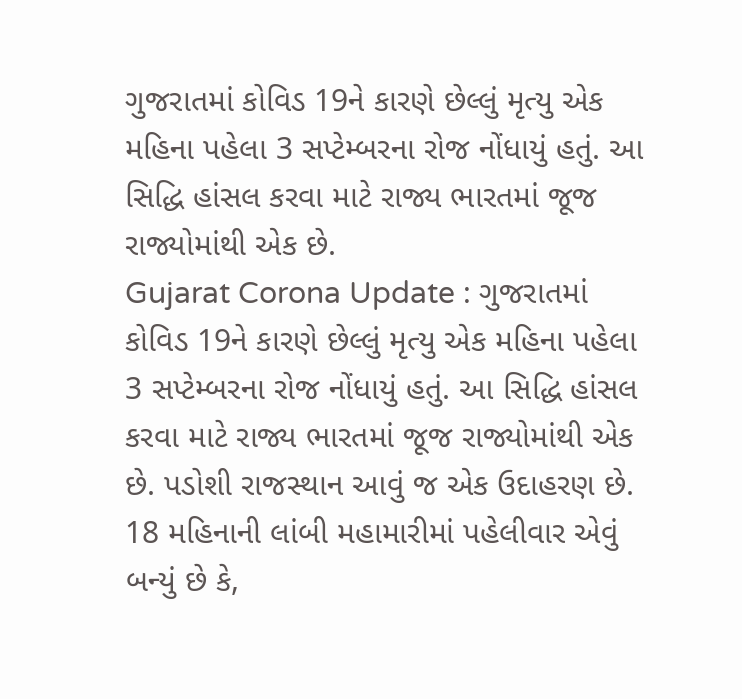ગુજરાતમાં કોવિડ 19ને કારણે છેલ્લું મૃત્યુ એક મહિના પહેલા 3 સપ્ટેમ્બરના રોજ નોંધાયું હતું. આ સિદ્ધિ હાંસલ કરવા માટે રાજ્ય ભારતમાં જૂજ રાજ્યોમાંથી એક છે.
Gujarat Corona Update : ગુજરાતમાં કોવિડ 19ને કારણે છેલ્લું મૃત્યુ એક મહિના પહેલા 3 સપ્ટેમ્બરના રોજ નોંધાયું હતું. આ સિદ્ધિ હાંસલ કરવા માટે રાજ્ય ભારતમાં જૂજ રાજ્યોમાંથી એક છે. પડોશી રાજસ્થાન આવું જ એક ઉદાહરણ છે. 18 મહિનાની લાંબી મહામારીમાં પહેલીવાર એવું બન્યું છે કે,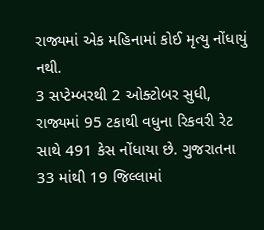રાજ્યમાં એક મહિનામાં કોઈ મૃત્યુ નોંધાયું નથી.
3 સપ્ટેમ્બરથી 2 ઓક્ટોબર સુધી, રાજ્યમાં 95 ટકાથી વધુના રિકવરી રેટ સાથે 491 કેસ નોંધાયા છે. ગુજરાતના 33 માંથી 19 જિલ્લામાં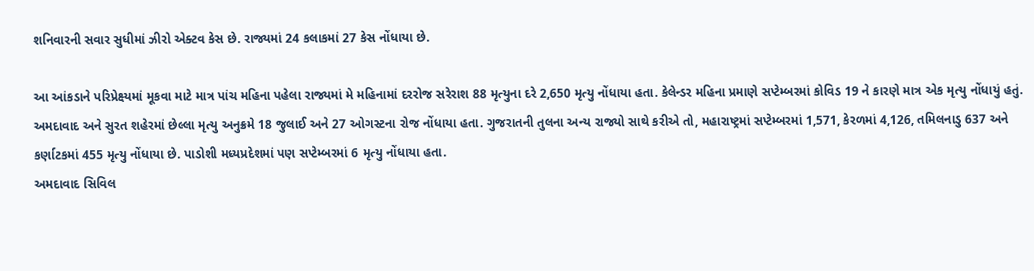શનિવારની સવાર સુધીમાં ઝીરો એક્ટવ કેસ છે. રાજ્યમાં 24 કલાકમાં 27 કેસ નોંધાયા છે.

આ આંકડાને પરિપ્રેક્ષ્યમાં મૂકવા માટે માત્ર પાંચ મહિના પહેલા રાજ્યમાં મે મહિનામાં દરરોજ સરેરાશ 88 મૃત્યુના દરે 2,650 મૃત્યુ નોંધાયા હતા. કેલેન્ડર મહિના પ્રમાણે સપ્ટેમ્બરમાં કોવિડ 19 ને કારણે માત્ર એક મૃત્યુ નોંધાયું હતું.
અમદાવાદ અને સુરત શહેરમાં છેલ્લા મૃત્યુ અનુક્રમે 18 જુલાઈ અને 27 ઓગસ્ટના રોજ નોંધાયા હતા. ગુજરાતની તુલના અન્ય રાજ્યો સાથે કરીએ તો, મહારાષ્ટ્રમાં સપ્ટેમ્બરમાં 1,571, કેરળમાં 4,126, તમિલનાડુ 637 અને કર્ણાટકમાં 455 મૃત્યુ નોંધાયા છે. પાડોશી મધ્યપ્રદેશમાં પણ સપ્ટેમ્બરમાં 6 મૃત્યુ નોંધાયા હતા.
અમદાવાદ સિવિલ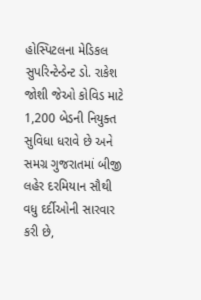હોસ્પિટલના મેડિકલ સુપરિન્ટેન્ડેન્ટ ડો. રાકેશ જોશી જેઓ કોવિડ માટે 1,200 બેડની નિયુક્ત સુવિધા ધરાવે છે અને સમગ્ર ગુજરાતમાં બીજી લહેર દરમિયાન સૌથી વધુ દર્દીઓની સારવાર કરી છે,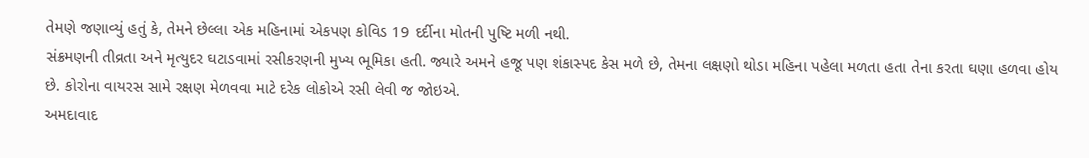તેમણે જણાવ્યું હતું કે, તેમને છેલ્લા એક મહિનામાં એકપણ કોવિડ 19 દર્દીના મોતની પુષ્ટિ મળી નથી.
સંક્રમણની તીવ્રતા અને મૃત્યુદર ઘટાડવામાં રસીકરણની મુખ્ય ભૂમિકા હતી. જ્યારે અમને હજૂ પણ શંકાસ્પદ કેસ મળે છે, તેમના લક્ષણો થોડા મહિના પહેલા મળતા હતા તેના કરતા ઘણા હળવા હોય છે. કોરોના વાયરસ સામે રક્ષણ મેળવવા માટે દરેક લોકોએ રસી લેવી જ જોઇએ.
અમદાવાદ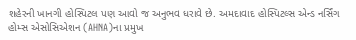શહેરની ખાનગી હોસ્પિટલ પણ આવો જ અનુભવ ધરાવે છે. અમદાવાદ હોસ્પિટલ્સ એન્ડ નર્સિંગ હોમ્સ એસોસિએશન (AHNA)ના પ્રમુખ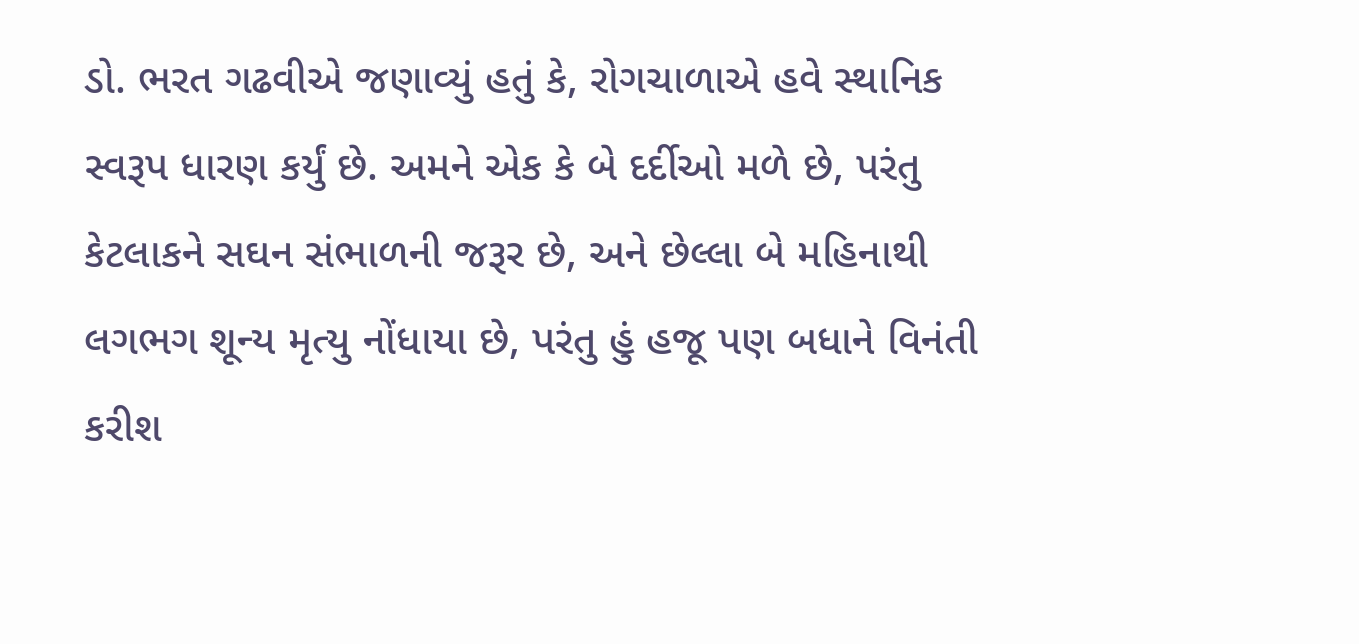ડો. ભરત ગઢવીએ જણાવ્યું હતું કે, રોગચાળાએ હવે સ્થાનિક સ્વરૂપ ધારણ કર્યું છે. અમને એક કે બે દર્દીઓ મળે છે, પરંતુ કેટલાકને સઘન સંભાળની જરૂર છે, અને છેલ્લા બે મહિનાથી લગભગ શૂન્ય મૃત્યુ નોંધાયા છે, પરંતુ હું હજૂ પણ બધાને વિનંતી કરીશ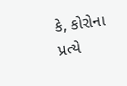કે, કોરોના પ્રત્યે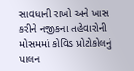સાવધાની રાખો અને ખાસ કરીને નજીકના તહેવારોની મોસમમાં કોવિડ પ્રોટોકોલનું પાલન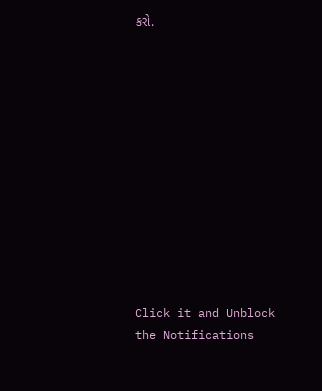કરો.












Click it and Unblock the Notifications